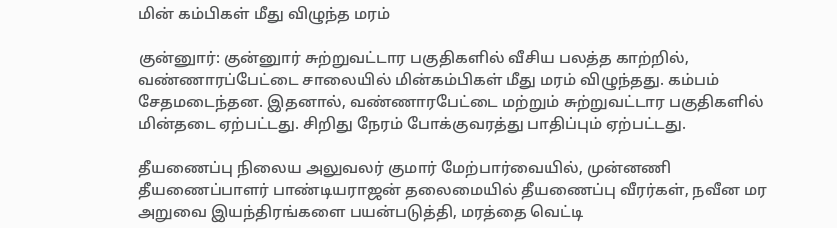மின் கம்பிகள் மீது விழுந்த மரம்

குன்னுார்: குன்னுார் சுற்றுவட்டார பகுதிகளில் வீசிய பலத்த காற்றில், வண்ணாரப்பேட்டை சாலையில் மின்கம்பிகள் மீது மரம் விழுந்தது. கம்பம் சேதமடைந்தன. இதனால், வண்ணாரபேட்டை மற்றும் சுற்றுவட்டார பகுதிகளில் மின்தடை ஏற்பட்டது. சிறிது நேரம் போக்குவரத்து பாதிப்பும் ஏற்பட்டது.

தீயணைப்பு நிலைய அலுவலர் குமார் மேற்பார்வையில், முன்னணி தீயணைப்பாளர் பாண்டியராஜன் தலைமையில் தீயணைப்பு வீரர்கள், நவீன மர அறுவை இயந்திரங்களை பயன்படுத்தி, மரத்தை வெட்டி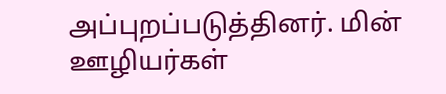அப்புறப்படுத்தினர். மின் ஊழியர்கள்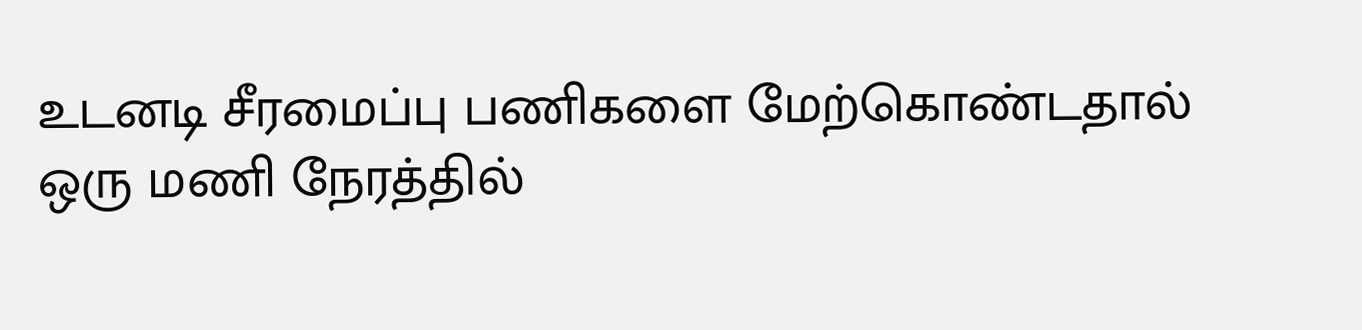உடனடி சீரமைப்பு பணிகளை மேற்கொண்டதால் ஒரு மணி நேரத்தில்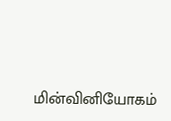மின்வினியோகம்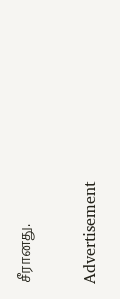சீரானது.

Advertisement